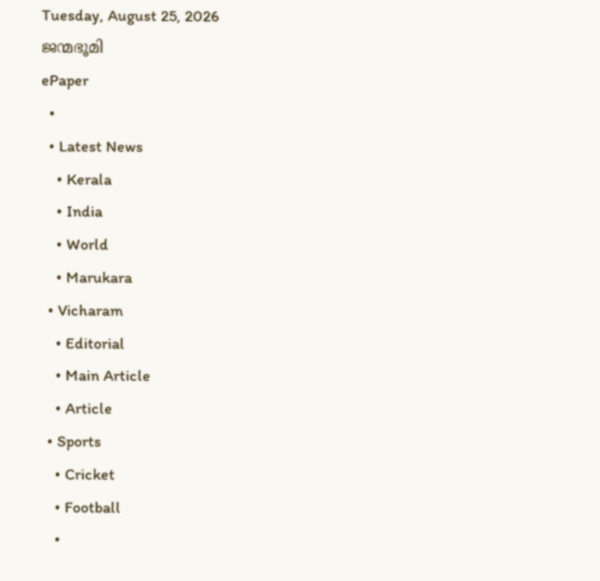Tuesday, August 25, 2026
ജന്മഭൂമി
ePaper
  •
  • Latest News
    • Kerala
    • India
    • World
    • Marukara
  • Vicharam
    • Editorial
    • Main Article
    • Article
  • Sports
    • Cricket
    • Football
    •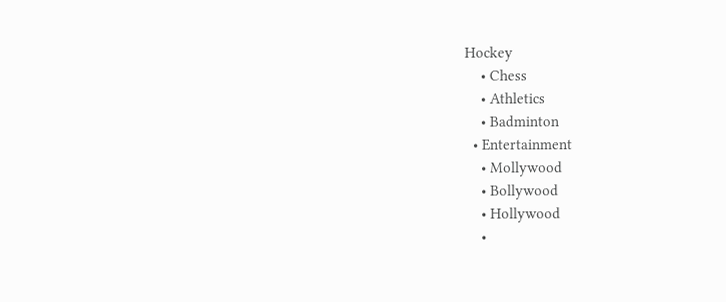Hockey
    • Chess
    • Athletics
    • Badminton
  • Entertainment
    • Mollywood
    • Bollywood
    • Hollywood
    •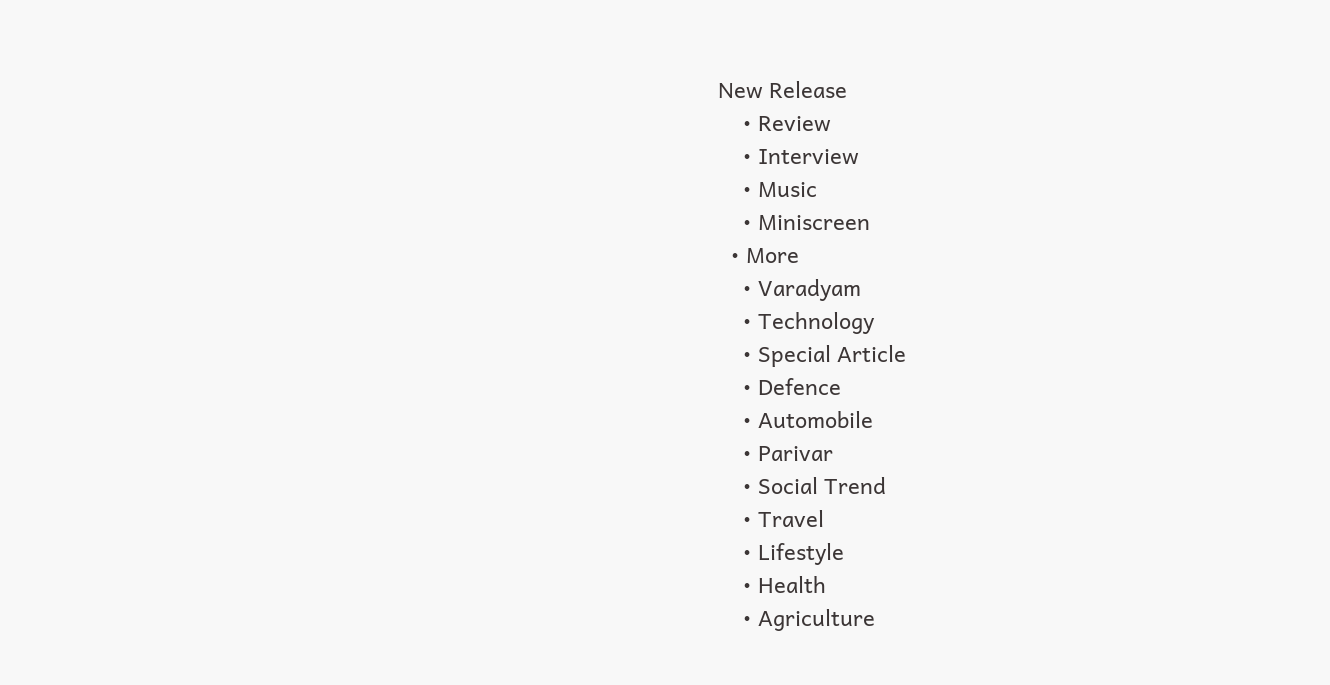New Release
    • Review
    • Interview
    • Music
    • Miniscreen
  • More
    • Varadyam
    • Technology
    • Special Article
    • Defence
    • Automobile
    • Parivar
    • Social Trend
    • Travel
    • Lifestyle
    • Health
    • Agriculture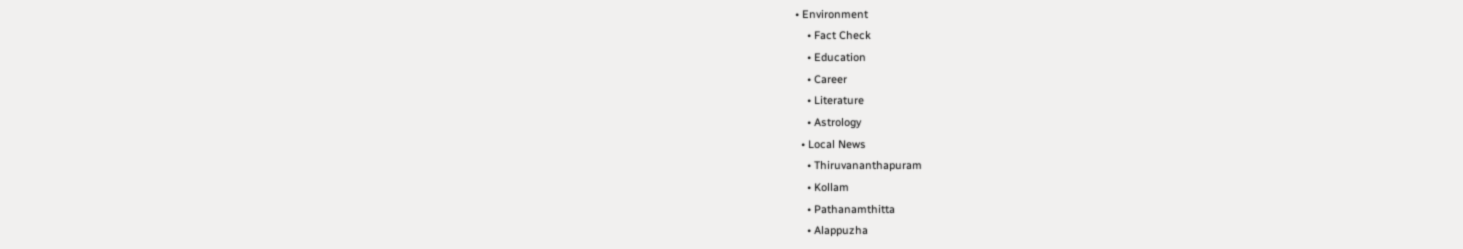• Environment
    • Fact Check
    • Education
    • Career
    • Literature
    • Astrology
  • Local News
    • Thiruvananthapuram
    • Kollam
    • Pathanamthitta
    • Alappuzha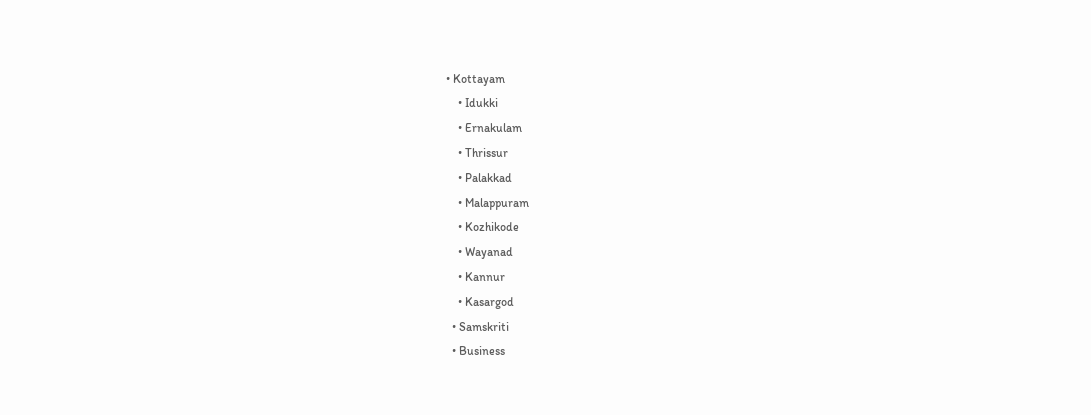• Kottayam
    • Idukki
    • Ernakulam
    • Thrissur
    • Palakkad
    • Malappuram
    • Kozhikode
    • Wayanad
    • Kannur
    • Kasargod
  • Samskriti
  • Business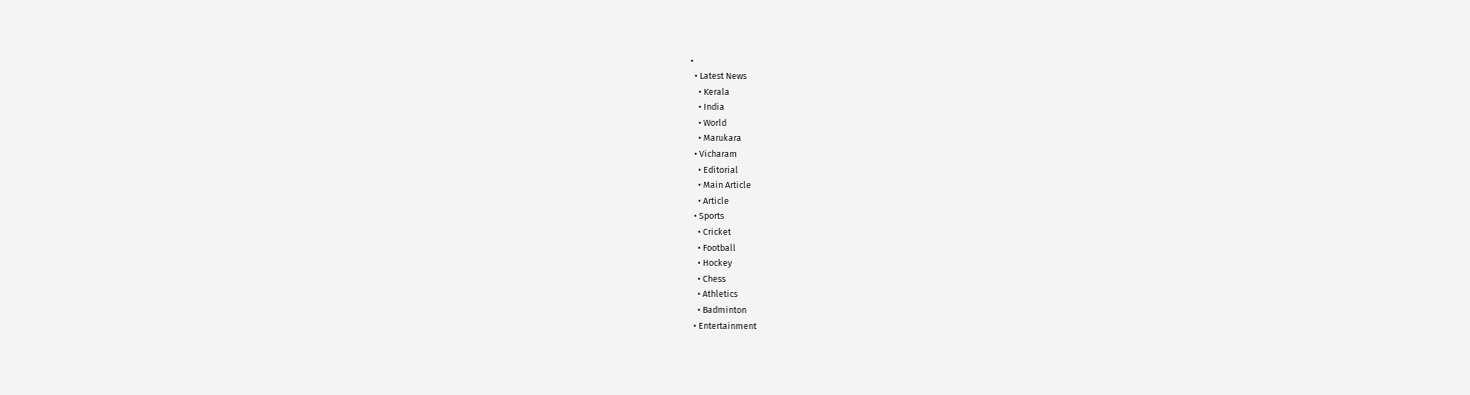•
  • Latest News
    • Kerala
    • India
    • World
    • Marukara
  • Vicharam
    • Editorial
    • Main Article
    • Article
  • Sports
    • Cricket
    • Football
    • Hockey
    • Chess
    • Athletics
    • Badminton
  • Entertainment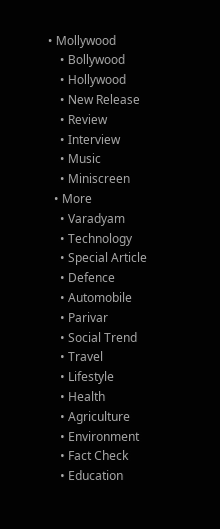• Mollywood
    • Bollywood
    • Hollywood
    • New Release
    • Review
    • Interview
    • Music
    • Miniscreen
  • More
    • Varadyam
    • Technology
    • Special Article
    • Defence
    • Automobile
    • Parivar
    • Social Trend
    • Travel
    • Lifestyle
    • Health
    • Agriculture
    • Environment
    • Fact Check
    • Education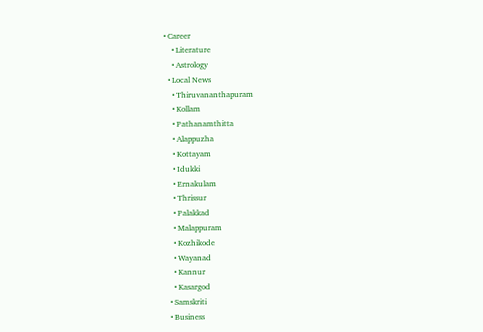• Career
    • Literature
    • Astrology
  • Local News
    • Thiruvananthapuram
    • Kollam
    • Pathanamthitta
    • Alappuzha
    • Kottayam
    • Idukki
    • Ernakulam
    • Thrissur
    • Palakkad
    • Malappuram
    • Kozhikode
    • Wayanad
    • Kannur
    • Kasargod
  • Samskriti
  • Business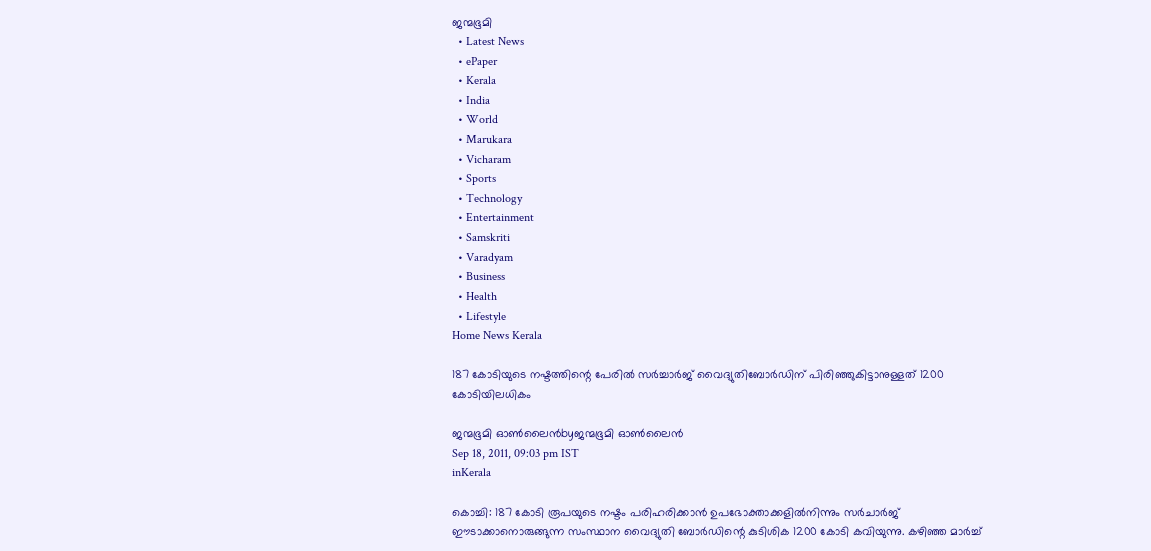ജന്മഭൂമി
  • Latest News
  • ePaper
  • Kerala
  • India
  • World
  • Marukara
  • Vicharam
  • Sports
  • Technology
  • Entertainment
  • Samskriti
  • Varadyam
  • Business
  • Health
  • Lifestyle
Home News Kerala

187 കോടിയുടെ നഷ്ടത്തിന്റെ പേരില്‍ സര്‍ച്ചാര്‍ജ്‌ വൈദ്യുതിബോര്‍ഡിന്‌ പിരിഞ്ഞുകിട്ടാനുള്ളത്‌ 1200 കോടിയിലധികം

ജന്മഭൂമി ഓണ്‍ലൈന്‍byജന്മഭൂമി ഓണ്‍ലൈന്‍
Sep 18, 2011, 09:03 pm IST
inKerala

കൊച്ചി: 187 കോടി രൂപയുടെ നഷ്ടം പരിഹരിക്കാന്‍ ഉപഭോക്താക്കളില്‍നിന്നും സര്‍ചാര്‍ജ്‌ ഈടാക്കാനൊരുങ്ങുന്ന സംസ്ഥാന വൈദ്യുതി ബോര്‍ഡിന്റെ കുടിശിക 1200 കോടി കവിയുന്നു. കഴിഞ്ഞ മാര്‍ച്ച്‌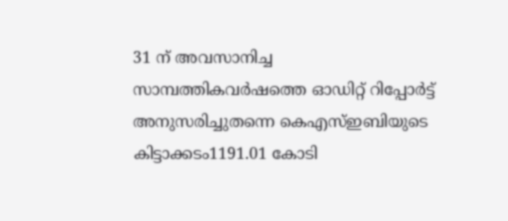31 ന്‌ അവസാനിച്ച സാമ്പത്തികവര്‍ഷത്തെ ഓഡിറ്റ്‌ റിപ്പോര്‍ട്ട്‌ അനുസരിച്ചുതന്നെ കെഎസ്‌ഇബിയുടെ കിട്ടാക്കടം1191.01 കോടി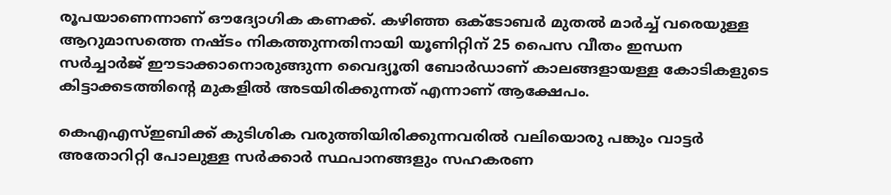രൂപയാണെന്നാണ്‌ ഔദ്യോഗിക കണക്ക്‌. കഴിഞ്ഞ ഒക്ടോബര്‍ മുതല്‍ മാര്‍ച്ച്‌ വരെയുള്ള ആറുമാസത്തെ നഷ്ടം നികത്തുന്നതിനായി യൂണിറ്റിന്‌ 25 പൈസ വീതം ഇന്ധന സര്‍ച്ചാര്‍ജ്‌ ഈടാക്കാനൊരുങ്ങുന്ന വൈദ്യൂതി ബോര്‍ഡാണ്‌ കാലങ്ങളായള്ള കോടികളുടെ കിട്ടാക്കടത്തിന്റെ മുകളില്‍ അടയിരിക്കുന്നത്‌ എന്നാണ്‌ ആക്ഷേപം.

കെഎഎസ്‌ഇബിക്ക്‌ കുടിശിക വരുത്തിയിരിക്കുന്നവരില്‍ വലിയൊരു പങ്കും വാട്ടര്‍ അതോറിറ്റി പോലുള്ള സര്‍ക്കാര്‍ സ്ഥപാനങ്ങളും സഹകരണ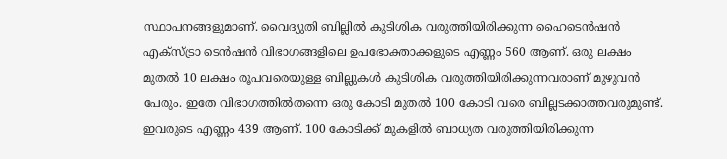സ്ഥാപനങ്ങളുമാണ്‌. വൈദ്യുതി ബില്ലില്‍ കുടിശിക വരുത്തിയിരിക്കുന്ന ഹൈടെന്‍ഷന്‍ എക്സ്ട്രാ ടെന്‍ഷന്‍ വിഭാഗങ്ങളിലെ ഉപഭോക്താക്കളുടെ എണ്ണം 560 ആണ്‌. ഒരു ലക്ഷം മുതല്‍ 10 ലക്ഷം രൂപവരെയുള്ള ബില്ലുകള്‍ കുടിശിക വരുത്തിയിരിക്കുന്നവരാണ്‌ മുഴുവന്‍ പേരും. ഇതേ വിഭാഗത്തില്‍തന്നെ ഒരു കോടി മുതല്‍ 100 കോടി വരെ ബില്ലടക്കാത്തവരുമുണ്ട്‌. ഇവരുടെ എണ്ണം 439 ആണ്‌. 100 കോടിക്ക്‌ മുകളില്‍ ബാധ്യത വരുത്തിയിരിക്കുന്ന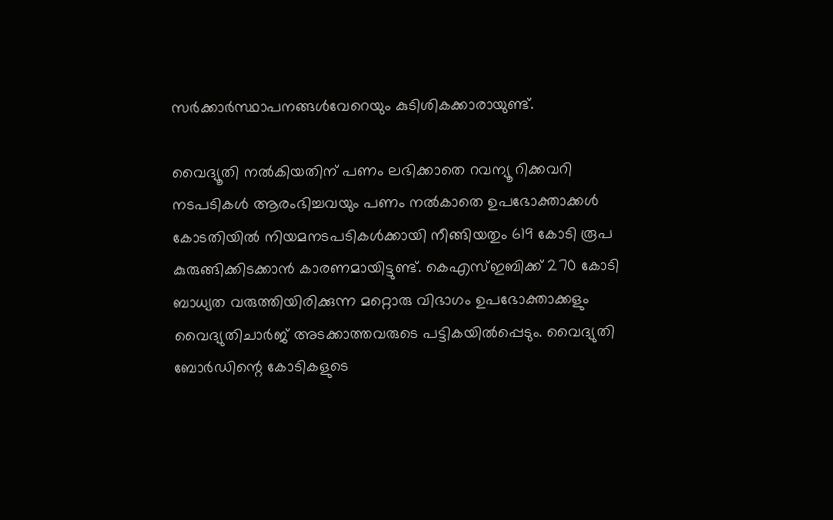സര്‍ക്കാര്‍സ്ഥാപനങ്ങള്‍വേറെയും കുടിശികക്കാരായുണ്ട്‌.

വൈദ്യൂതി നല്‍കിയതിന്‌ പണം ലഭിക്കാതെ റവന്യൂ റിക്കവറി നടപടികള്‍ ആരംഭിച്ചവയും പണം നല്‍കാതെ ഉപഭോക്താക്കള്‍ കോടതിയില്‍ നിയമനടപടികള്‍ക്കായി നീങ്ങിയതും 619 കോടി രൂപ കുരുങ്ങിക്കിടക്കാന്‍ കാരണമായിട്ടുണ്ട്‌. കെഎസ്‌ഇബിക്ക്‌ 270 കോടി ബാധ്യത വരുത്തിയിരിക്കുന്ന മറ്റൊരു വിഭാഗം ഉപഭോക്താക്കളും വൈദ്യുതിചാര്‍ജ്‌ അടക്കാത്തവരുടെ പട്ടികയില്‍പ്പെടും. വൈദ്യുതി ബോര്‍ഡിന്റെ കോടികളുടെ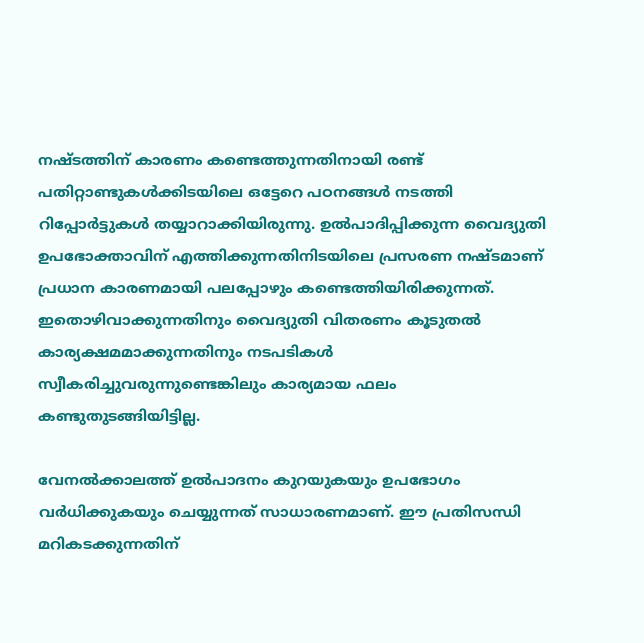നഷ്ടത്തിന്‌ കാരണം കണ്ടെത്തുന്നതിനായി രണ്ട്‌ പതിറ്റാണ്ടുകള്‍ക്കിടയിലെ ഒട്ടേറെ പഠനങ്ങള്‍ നടത്തി റിപ്പോര്‍ട്ടുകള്‍ തയ്യാറാക്കിയിരുന്നു. ഉല്‍പാദിപ്പിക്കുന്ന വൈദ്യുതി ഉപഭോക്താവിന്‌ എത്തിക്കുന്നതിനിടയിലെ പ്രസരണ നഷ്ടമാണ്‌ പ്രധാന കാരണമായി പലപ്പോഴും കണ്ടെത്തിയിരിക്കുന്നത്‌. ഇതൊഴിവാക്കുന്നതിനും വൈദ്യുതി വിതരണം കൂടുതല്‍ കാര്യക്ഷമമാക്കുന്നതിനും നടപടികള്‍ സ്വീകരിച്ചുവരുന്നുണ്ടെങ്കിലും കാര്യമായ ഫലം കണ്ടുതുടങ്ങിയിട്ടില്ല.

വേനല്‍ക്കാലത്ത്‌ ഉല്‍പാദനം കുറയുകയും ഉപഭോഗം വര്‍ധിക്കുകയും ചെയ്യുന്നത്‌ സാധാരണമാണ്‌. ഈ പ്രതിസന്ധി മറികടക്കുന്നതിന്‌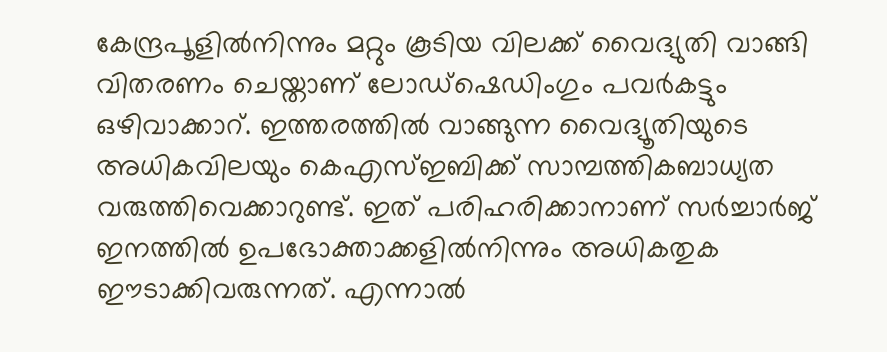കേന്ദ്രപൂളില്‍നിന്നും മറ്റും കൂടിയ വിലക്ക്‌ വൈദ്യുതി വാങ്ങി വിതരണം ചെയ്താണ്‌ ലോഡ്ഷെഡിംഗും പവര്‍കട്ടും ഒഴിവാക്കാറ്‌. ഇത്തരത്തില്‍ വാങ്ങുന്ന വൈദ്യൂതിയുടെ അധികവിലയും കെഎസ്‌ഇബിക്ക്‌ സാമ്പത്തികബാധ്യത വരുത്തിവെക്കാറുണ്ട്‌. ഇത്‌ പരിഹരിക്കാനാണ്‌ സര്‍ച്ചാര്‍ജ്‌ ഇനത്തില്‍ ഉപഭോക്താക്കളില്‍നിന്നും അധികതുക ഈടാക്കിവരുന്നത്‌. എന്നാല്‍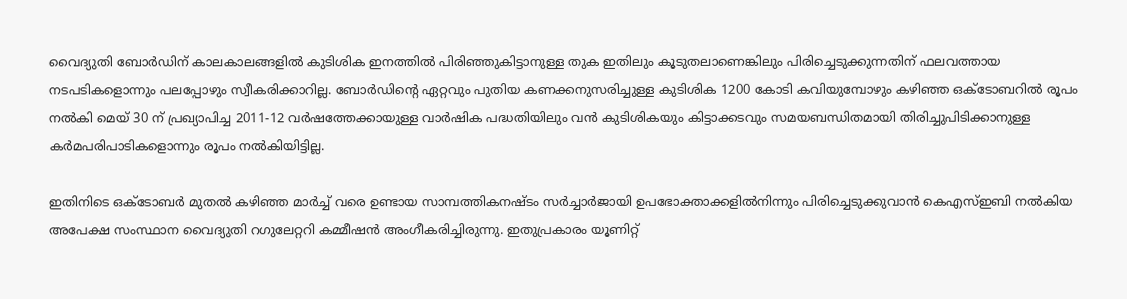വൈദ്യുതി ബോര്‍ഡിന്‌ കാലകാലങ്ങളില്‍ കുടിശിക ഇനത്തില്‍ പിരിഞ്ഞുകിട്ടാനുള്ള തുക ഇതിലും കൂടുതലാണെങ്കിലും പിരിച്ചെടുക്കുന്നതിന്‌ ഫലവത്തായ നടപടികളൊന്നും പലപ്പോഴും സ്വീകരിക്കാറില്ല. ബോര്‍ഡിന്റെ ഏറ്റവും പുതിയ കണക്കനുസരിച്ചുള്ള കുടിശിക 1200 കോടി കവിയുമ്പോഴും കഴിഞ്ഞ ഒക്ടോബറില്‍ രൂപം നല്‍കി മെയ്‌ 30 ന്‌ പ്രഖ്യാപിച്ച 2011-12 വര്‍ഷത്തേക്കായുള്ള വാര്‍ഷിക പദ്ധതിയിലും വന്‍ കുടിശികയും കിട്ടാക്കടവും സമയബന്ധിതമായി തിരിച്ചുപിടിക്കാനുള്ള കര്‍മപരിപാടികളൊന്നും രൂപം നല്‍കിയിട്ടില്ല.

ഇതിനിടെ ഒക്ടോബര്‍ മുതല്‍ കഴിഞ്ഞ മാര്‍ച്ച്‌ വരെ ഉണ്ടായ സാമ്പത്തികനഷ്ടം സര്‍ച്ചാര്‍ജായി ഉപഭോക്താക്കളില്‍നിന്നും പിരിച്ചെടുക്കുവാന്‍ കെഎസ്‌ഇബി നല്‍കിയ അപേക്ഷ സംസ്ഥാന വൈദ്യുതി റഗുലേറ്ററി കമ്മീഷന്‍ അംഗീകരിച്ചിരുന്നു. ഇതുപ്രകാരം യൂണിറ്റ്‌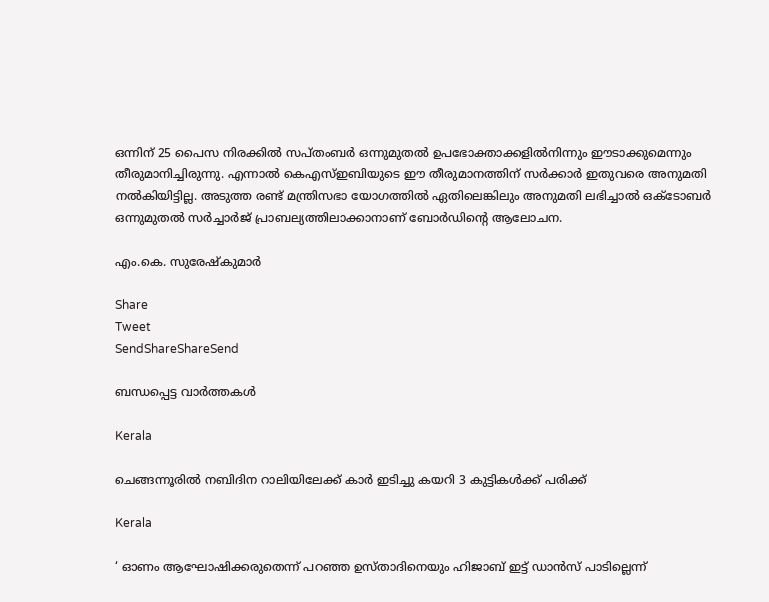ഒന്നിന്‌ 25 പൈസ നിരക്കില്‍ സപ്തംബര്‍ ഒന്നുമുതല്‍ ഉപഭോക്താക്കളില്‍നിന്നും ഈടാക്കുമെന്നും തീരുമാനിച്ചിരുന്നു. എന്നാല്‍ കെഎസ്‌ഇബിയുടെ ഈ തീരുമാനത്തിന്‌ സര്‍ക്കാര്‍ ഇതുവരെ അനുമതി നല്‍കിയിട്ടില്ല. അടുത്ത രണ്ട്‌ മന്ത്രിസഭാ യോഗത്തില്‍ ഏതിലെങ്കിലും അനുമതി ലഭിച്ചാല്‍ ഒക്ടോബര്‍ ഒന്നുമുതല്‍ സര്‍ച്ചാര്‍ജ്‌ പ്രാബല്യത്തിലാക്കാനാണ്‌ ബോര്‍ഡിന്റെ ആലോചന.

എം.കെ. സുരേഷ്കുമാര്‍

Share
Tweet
SendShareShareSend

ബന്ധപ്പെട്ട വാര്‍ത്തകള്‍

Kerala

ചെങ്ങന്നൂരില്‍ നബിദിന റാലിയിലേക്ക് കാര്‍ ഇടിച്ചു കയറി 3 കുട്ടികള്‍ക്ക് പരിക്ക്

Kerala

‘ ഓണം ആഘോഷിക്കരുതെന്ന് പറഞ്ഞ ഉസ്താദിനെയും ഹിജാബ് ഇട്ട് ഡാൻസ് പാടില്ലെന്ന്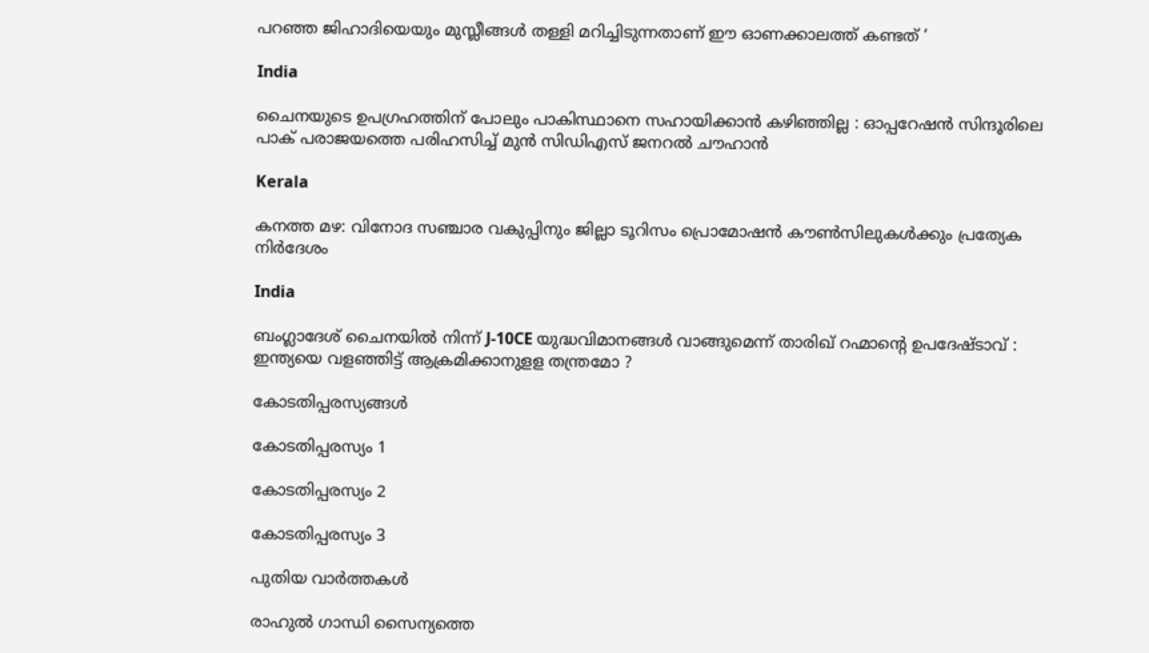പറഞ്ഞ ജിഹാദിയെയും മുസ്ലീങ്ങൾ തള്ളി മറിച്ചിടുന്നതാണ് ഈ ഓണക്കാലത്ത് കണ്ടത് ‘

India

ചൈനയുടെ ഉപഗ്രഹത്തിന് പോലും പാകിസ്ഥാനെ സഹായിക്കാൻ കഴിഞ്ഞില്ല : ഓപ്പറേഷൻ സിന്ദൂരിലെ പാക് പരാജയത്തെ പരിഹസിച്ച് മുൻ സിഡിഎസ് ജനറൽ ചൗഹാൻ

Kerala

കനത്ത മഴ: വിനോദ സഞ്ചാര വകുപ്പിനും ജില്ലാ ടൂറിസം പ്രൊമോഷന്‍ കൗണ്‍സിലുകള്‍ക്കും പ്രത്യേക നിര്‍ദേശം

India

ബംഗ്ലാദേശ് ചൈനയിൽ നിന്ന് J-10CE യുദ്ധവിമാനങ്ങൾ വാങ്ങുമെന്ന് താരിഖ് റഹ്മാന്റെ ഉപദേഷ്ടാവ് : ഇന്ത്യയെ വളഞ്ഞിട്ട് ആക്രമിക്കാനുളള തന്ത്രമോ ?

കോടതിപ്പരസ്യങ്ങള്‍

കോടതിപ്പരസ്യം 1

കോടതിപ്പരസ്യം 2

കോടതിപ്പരസ്യം 3

പുതിയ വാര്‍ത്തകള്‍

രാഹുല്‍ ഗാന്ധി സൈന്യത്തെ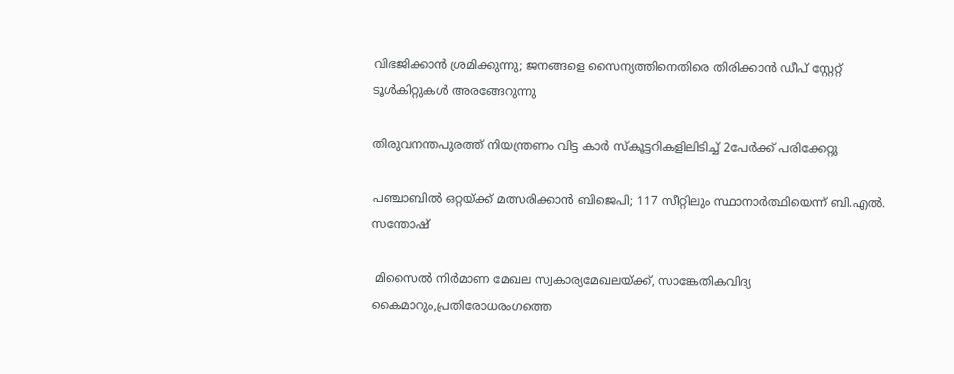വിഭജിക്കാന്‍ ശ്രമിക്കുന്നു; ജനങ്ങളെ സൈന്യത്തിനെതിരെ തിരിക്കാന്‍ ഡീപ് സ്റ്റേറ്റ് ടൂള്‍കിറ്റുകള്‍ അരങ്ങേറുന്നു

തിരുവനന്തപുരത്ത് നിയന്ത്രണം വിട്ട കാര്‍ സ്‌കൂട്ടറികളിലിടിച്ച് 2പേര്‍ക്ക് പരിക്കേറ്റു

പഞ്ചാബിൽ ഒറ്റയ്‌ക്ക് മത്സരിക്കാൻ ബിജെപി; 117 സീറ്റിലും സ്ഥാനാർത്ഥിയെന്ന് ബി.എൽ. സന്തോഷ്

 മിസൈല്‍ നിര്‍മാണ മേഖല സ്വകാര്യമേഖലയ്‌ക്ക്, സാങ്കേതികവിദ്യ കൈമാറും,പ്രതിരോധരംഗത്തെ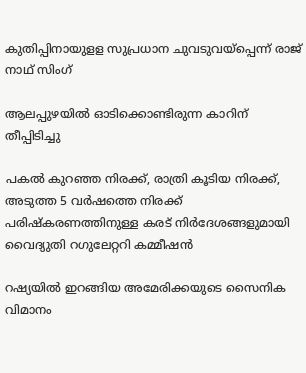കുതിപ്പിനായുളള സുപ്രധാന ചുവടുവയ്‌പ്പെന്ന് രാജ് നാഥ് സിംഗ്

ആലപ്പുഴയില്‍ ഓടിക്കൊണ്ടിരുന്ന കാറിന് തീപ്പിടിച്ചു

പകല്‍ കുറഞ്ഞ നിരക്ക്, രാത്രി കൂടിയ നിരക്ക്, അടുത്ത 5 വര്‍ഷത്തെ നിരക്ക് പരിഷ്‌കരണത്തിനുള്ള കരട് നിര്‍ദേശങ്ങളുമായി വൈദ്യുതി റഗുലേറ്ററി കമ്മീഷന്‍

റഷ്യയില്‍ ഇറങ്ങിയ അമേരിക്കയുടെ സൈനിക വിമാനം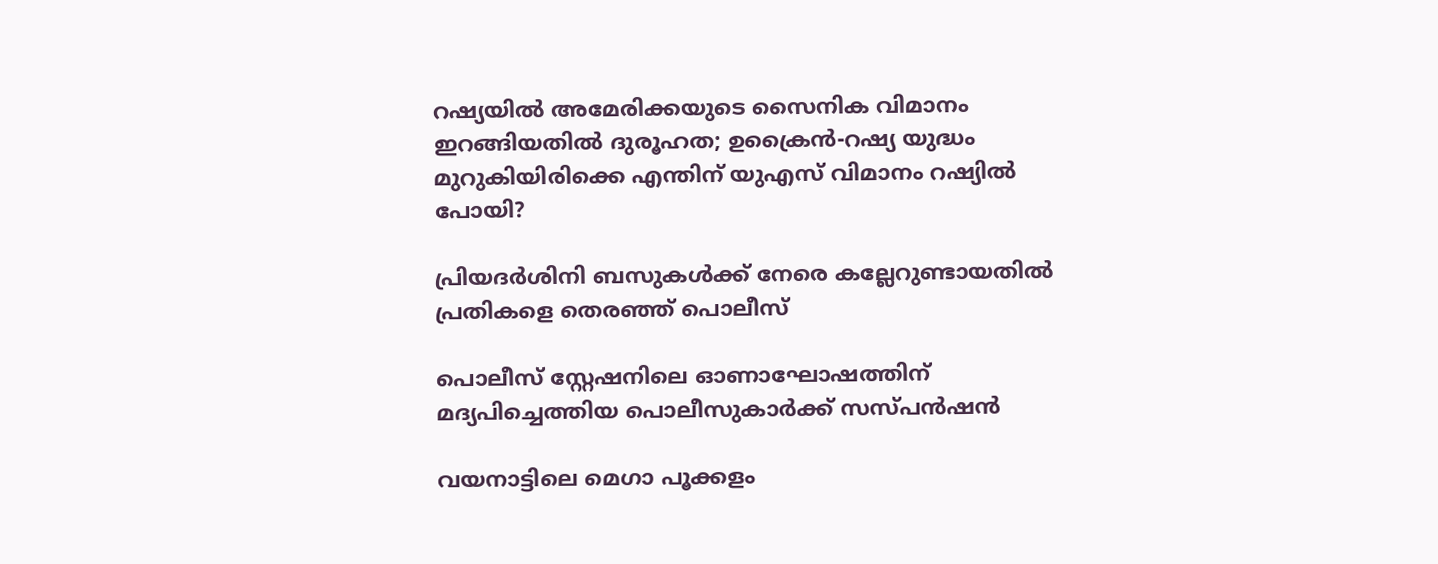റഷ്യയിൽ അമേരിക്കയുടെ സൈനിക വിമാനം ഇറങ്ങിയതില്‍ ദുരൂഹത; ഉക്രൈന്‍-റഷ്യ യുദ്ധം മുറുകിയിരിക്കെ എന്തിന് യുഎസ് വിമാനം റഷ്യില്‍ പോയി?

പ്രിയദര്‍ശിനി ബസുകള്‍ക്ക് നേരെ കല്ലേറുണ്ടായതില്‍ പ്രതികളെ തെരഞ്ഞ് പൊലീസ്

പൊലീസ് സ്റ്റേഷനിലെ ഓണാഘോഷത്തിന് മദ്യപിച്ചെത്തിയ പൊലീസുകാര്‍ക്ക് സസ്പന്‍ഷന്‍

വയനാട്ടിലെ മെഗാ പൂക്കളം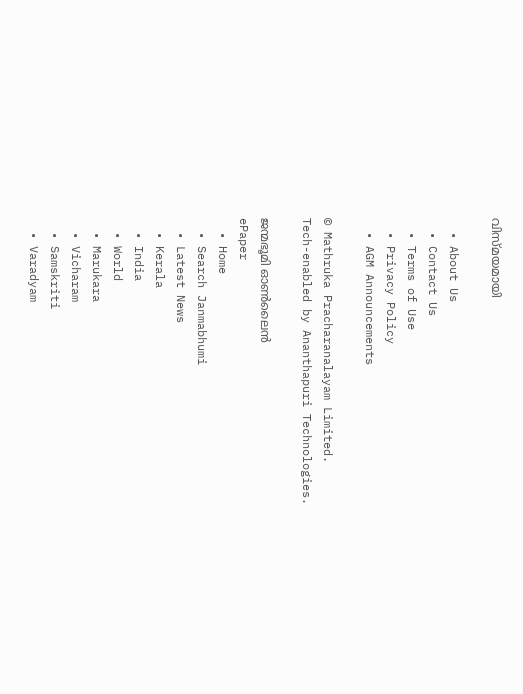വിസ്മയമായി

  • About Us
  • Contact Us
  • Terms of Use
  • Privacy Policy
  • AGM Announcements

© Mathruka Pracharanalayam Limited.
Tech-enabled by Ananthapuri Technologies.

ജന്മഭൂമി ഓണ്‍ലൈന്‍
ePaper
  • Home
  • Search Janmabhumi
  • Latest News
  • Kerala
  • India
  • World
  • Marukara
  • Vicharam
  • Samskriti
  • Varadyam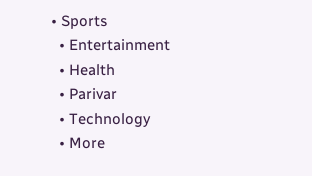• Sports
  • Entertainment
  • Health
  • Parivar
  • Technology
  • More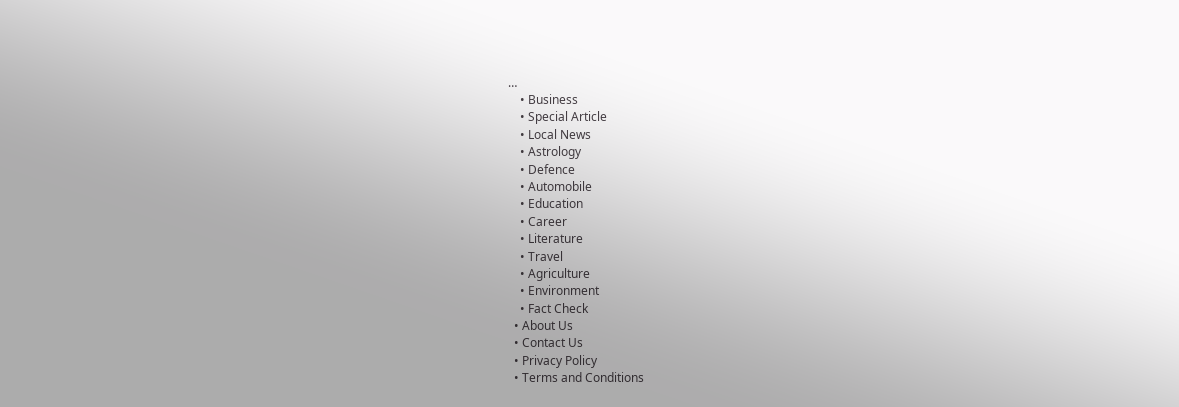…
    • Business
    • Special Article
    • Local News
    • Astrology
    • Defence
    • Automobile
    • Education
    • Career
    • Literature
    • Travel
    • Agriculture
    • Environment
    • Fact Check
  • About Us
  • Contact Us
  • Privacy Policy
  • Terms and Conditions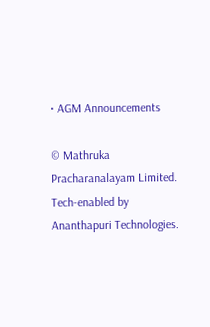• AGM Announcements

© Mathruka Pracharanalayam Limited.
Tech-enabled by Ananthapuri Technologies.